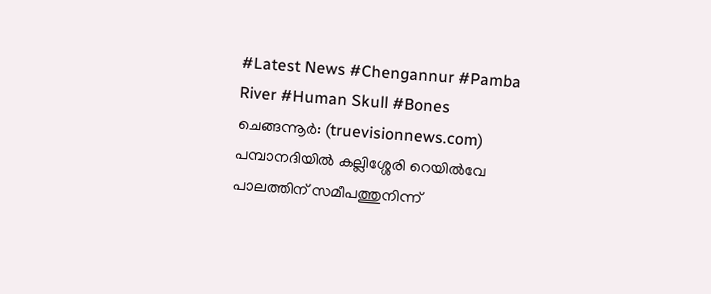#Latest News #Chengannur #Pamba River #Human Skull #Bones
ചെങ്ങന്നൂർ: (truevisionnews.com) പമ്പാനദിയിൽ കല്ലിശ്ശേരി റെയിൽവേ പാലത്തിന് സമീപത്തുനിന്ന്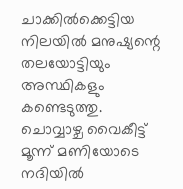ചാക്കിൽക്കെട്ടിയ നിലയിൽ മനുഷ്യന്റെ തലയോട്ടിയും അസ്ഥികളും കണ്ടെടുത്തു. ചൊവ്വാഴ്ച വൈകീട്ട് മൂന്ന് മണിയോടെ നദിയിൽ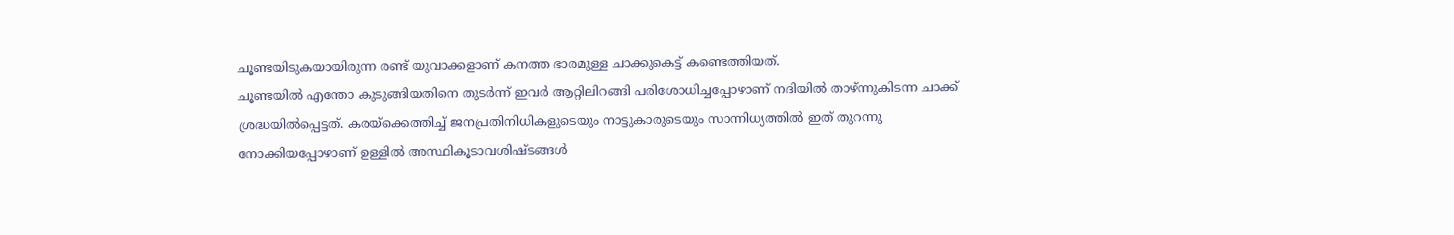ചൂണ്ടയിടുകയായിരുന്ന രണ്ട് യുവാക്കളാണ് കനത്ത ഭാരമുള്ള ചാക്കുകെട്ട് കണ്ടെത്തിയത്.
ചൂണ്ടയിൽ എന്തോ കുടുങ്ങിയതിനെ തുടർന്ന് ഇവർ ആറ്റിലിറങ്ങി പരിശോധിച്ചപ്പോഴാണ് നദിയിൽ താഴ്ന്നുകിടന്ന ചാക്ക് ശ്രദ്ധയിൽപ്പെട്ടത്. കരയ്ക്കെത്തിച്ച് ജനപ്രതിനിധികളുടെയും നാട്ടുകാരുടെയും സാന്നിധ്യത്തിൽ ഇത് തുറന്നു നോക്കിയപ്പോഴാണ് ഉള്ളിൽ അസ്ഥികൂടാവശിഷ്ടങ്ങൾ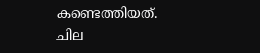കണ്ടെത്തിയത്.
ചില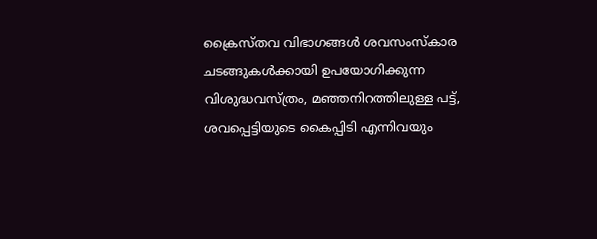ക്രൈസ്തവ വിഭാഗങ്ങൾ ശവസംസ്കാര ചടങ്ങുകൾക്കായി ഉപയോഗിക്കുന്ന വിശുദ്ധവസ്ത്രം, മഞ്ഞനിറത്തിലുള്ള പട്ട്, ശവപ്പെട്ടിയുടെ കൈപ്പിടി എന്നിവയും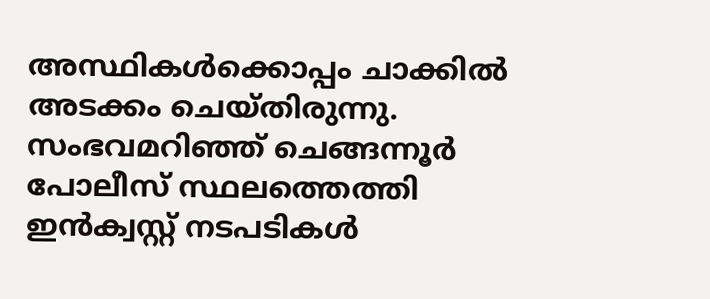അസ്ഥികൾക്കൊപ്പം ചാക്കിൽ അടക്കം ചെയ്തിരുന്നു.
സംഭവമറിഞ്ഞ് ചെങ്ങന്നൂർ പോലീസ് സ്ഥലത്തെത്തി ഇൻക്വസ്റ്റ് നടപടികൾ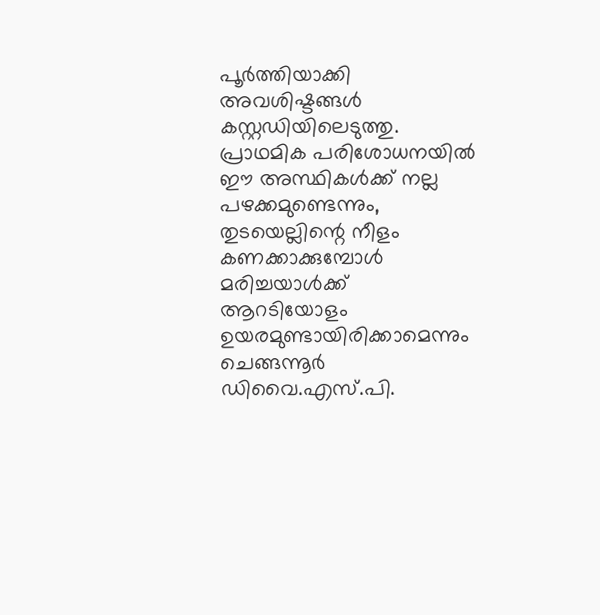പൂർത്തിയാക്കി അവശിഷ്ടങ്ങൾ കസ്റ്റഡിയിലെടുത്തു. പ്രാഥമിക പരിശോധനയിൽ ഈ അസ്ഥികൾക്ക് നല്ല പഴക്കമുണ്ടെന്നും, തുടയെല്ലിന്റെ നീളം കണക്കാക്കുമ്പോൾ മരിച്ചയാൾക്ക് ആറടിയോളം ഉയരമുണ്ടായിരിക്കാമെന്നും ചെങ്ങന്നൂർ ഡിവൈ.എസ്.പി.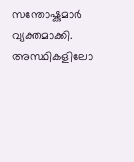സന്തോഷ്കുമാർ വ്യക്തമാക്കി.
അസ്ഥികളിലോ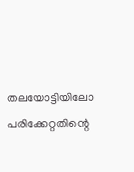തലയോട്ടിയിലോ പരിക്കേറ്റതിന്റെ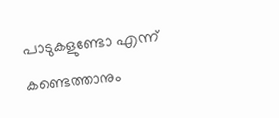പാടുകളുണ്ടോ എന്ന് കണ്ടെത്താനും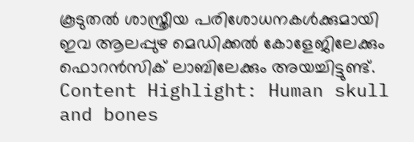കൂടുതൽ ശാസ്ത്രീയ പരിശോധനകൾക്കുമായി ഇവ ആലപ്പുഴ മെഡിക്കൽ കോളേജിലേക്കും ഫൊറൻസിക് ലാബിലേക്കും അയച്ചിട്ടുണ്ട്.
Content Highlight: Human skull and bones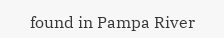found in Pampa River